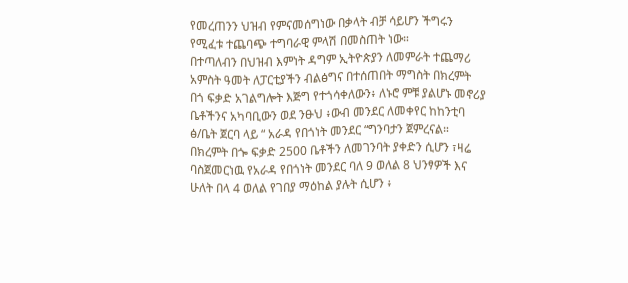የመረጠንን ህዝብ የምናመሰግነው በቃላት ብቻ ሳይሆን ችግሩን የሚፈቱ ተጨባጭ ተግባራዊ ምላሽ በመስጠት ነው።
በተጣለብን በህዝብ እምነት ዳግም ኢትዮጵያን ለመምራት ተጨማሪ አምስት ዓመት ለፓርቲያችን ብልፅግና በተሰጠበት ማግስት በክረምት በጎ ፍቃድ አገልግሎት እጅግ የተጎሳቀለውን፥ ለኑሮ ምቹ ያልሆኑ መኖሪያ ቤቶችንና አካባቢውን ወደ ንፁህ ፥ውብ መንደር ለመቀየር ከከንቲባ ፅ/ቤት ጀርባ ላይ “ አራዳ የበጎነት መንደር “ግንባታን ጀምረናል።
በክረምት በጐ ፍቃድ 2500 ቤቶችን ለመገንባት ያቀድን ሲሆን ፣ዛሬ ባስጀመርነዉ የአራዳ የበጎነት መንደር ባለ 9 ወለል 8 ህንፃዎች እና ሁለት በላ 4 ወለል የገበያ ማዕከል ያሉት ሲሆን ፥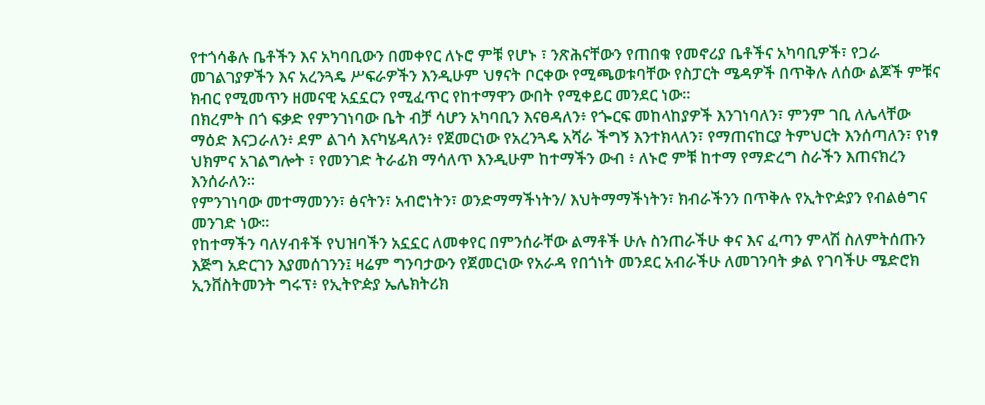የተጎሳቆሉ ቤቶችን እና አካባቢውን በመቀየር ለኑሮ ምቹ የሆኑ ፣ ንጽሕናቸውን የጠበቁ የመኖሪያ ቤቶችና አካባቢዎች፣ የጋራ መገልገያዎችን እና አረንጓዴ ሥፍራዎችን እንዲሁም ህፃናት ቦርቀው የሚጫወቱባቸው የስፓርት ሜዳዎች በጥቅሉ ለሰው ልጆች ምቹና ክብር የሚመጥን ዘመናዊ አኗኗርን የሚፈጥር የከተማዋን ውበት የሚቀይር መንደር ነው።
በክረምት በጎ ፍቃድ የምንገነባው ቤት ብቻ ሳሆን አካባቢን እናፀዳለን፥ የጐርፍ መከላከያዎች እንገነባለን፣ ምንም ገቢ ለሌላቸው ማዕድ እናጋራለን፥ ደም ልገሳ እናካሄዳለን፥ የጀመርነው የአረንጓዴ አሻራ ችግኝ እንተክላለን፣ የማጠናከርያ ትምህርት እንሰጣለን፣ የነፃ ህክምና አገልግሎት ፣ የመንገድ ትራፊክ ማሳለጥ እንዲሁም ከተማችን ውብ ፥ ለኑሮ ምቹ ከተማ የማድረግ ስራችን እጠናክረን እንሰራለን።
የምንገነባው መተማመንን፣ ፅናትን፣ አብሮነትን፣ ወንድማማችነትን/ እህትማማችነትን፣ ክብራችንን በጥቅሉ የኢትዮዽያን የብልፅግና መንገድ ነው።
የከተማችን ባለሃብቶች የህዝባችን አኗኗር ለመቀየር በምንሰራቸው ልማቶች ሁሉ ስንጠራችሁ ቀና እና ፈጣን ምላሽ ስለምትሰጡን እጅግ አድርገን እያመሰገንን፤ ዛሬም ግንባታውን የጀመርነው የአራዳ የበጎነት መንደር አብራችሁ ለመገንባት ቃል የገባችሁ ሜድሮክ ኢንቨስትመንት ግሩፕ፥ የኢትዮዽያ ኤሌክትሪክ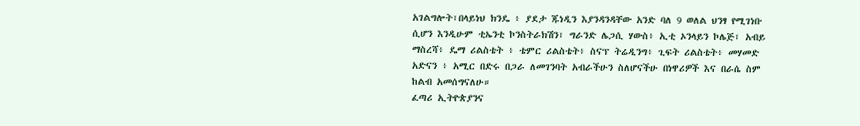አገልግሎት፣በላይነህ ክንዴ ፥ ያደታ ጁነዲን እያንዳንዳቸው አንድ ባለ 9 ወለል ህንፃ የሚገነቡ ሲሆን እንዲሁም ቲኤንቲ ኮንስትራክሽን፣ ግራንድ ሌጋሲ ሃውስ፥ ኢቲ ኦንላይን ኮሌጅ፣ አብይ ማስረሻ፥ ዴማ ሪልስቴት ፥ ቴምር ሪልስቴት፥ ስናፕ ትሬዲንግ፥ ጊፍት ሪልስቴት፥ መሃመድ አድናን ፥ አሚር በድሩ በጋራ ለመገንባት አብራችሁን ስለሆናችሁ በነዋሪዎች እና በራሴ ስም ከልብ አመሰግናለሁ።
ፈጣሪ ኢትዮጵያንና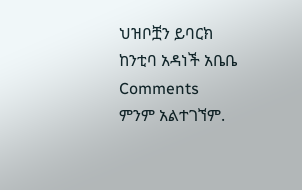ህዝቦቿን ይባርክ
ከንቲባ አዳነች አቤቤ
Comments
ምንም አልተገኘም.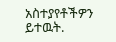አስተያየቶችዎን ይተዉት.